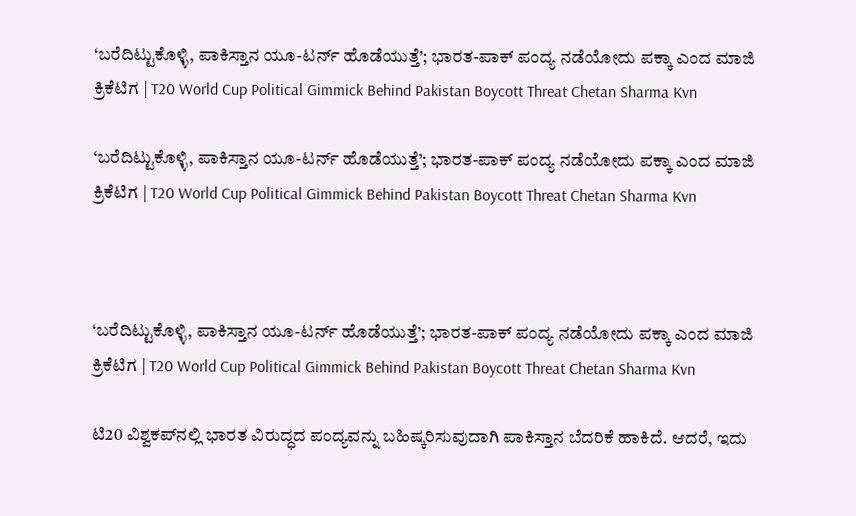‘ಬರೆದಿಟ್ಟುಕೊಳ್ಳಿ, ಪಾಕಿಸ್ತಾನ ಯೂ-ಟರ್ನ್ ಹೊಡೆಯುತ್ತೆ’; ಭಾರತ-ಪಾಕ್ ಪಂದ್ಯ ನಡೆಯೋದು ಪಕ್ಕಾ ಎಂದ ಮಾಜಿ ಕ್ರಿಕೆಟಿಗ | T20 World Cup Political Gimmick Behind Pakistan Boycott Threat Chetan Sharma Kvn

‘ಬರೆದಿಟ್ಟುಕೊಳ್ಳಿ, ಪಾಕಿಸ್ತಾನ ಯೂ-ಟರ್ನ್ ಹೊಡೆಯುತ್ತೆ’; ಭಾರತ-ಪಾಕ್ ಪಂದ್ಯ ನಡೆಯೋದು ಪಕ್ಕಾ ಎಂದ ಮಾಜಿ ಕ್ರಿಕೆಟಿಗ | T20 World Cup Political Gimmick Behind Pakistan Boycott Threat Chetan Sharma Kvn



‘ಬರೆದಿಟ್ಟುಕೊಳ್ಳಿ, ಪಾಕಿಸ್ತಾನ ಯೂ-ಟರ್ನ್ ಹೊಡೆಯುತ್ತೆ’; ಭಾರತ-ಪಾಕ್ ಪಂದ್ಯ ನಡೆಯೋದು ಪಕ್ಕಾ ಎಂದ ಮಾಜಿ ಕ್ರಿಕೆಟಿಗ | T20 World Cup Political Gimmick Behind Pakistan Boycott Threat Chetan Sharma Kvn

ಟಿ20 ವಿಶ್ವಕಪ್‌ನಲ್ಲಿ ಭಾರತ ವಿರುದ್ಧದ ಪಂದ್ಯವನ್ನು ಬಹಿಷ್ಕರಿಸುವುದಾಗಿ ಪಾಕಿಸ್ತಾನ ಬೆದರಿಕೆ ಹಾಕಿದೆ. ಆದರೆ, ಇದು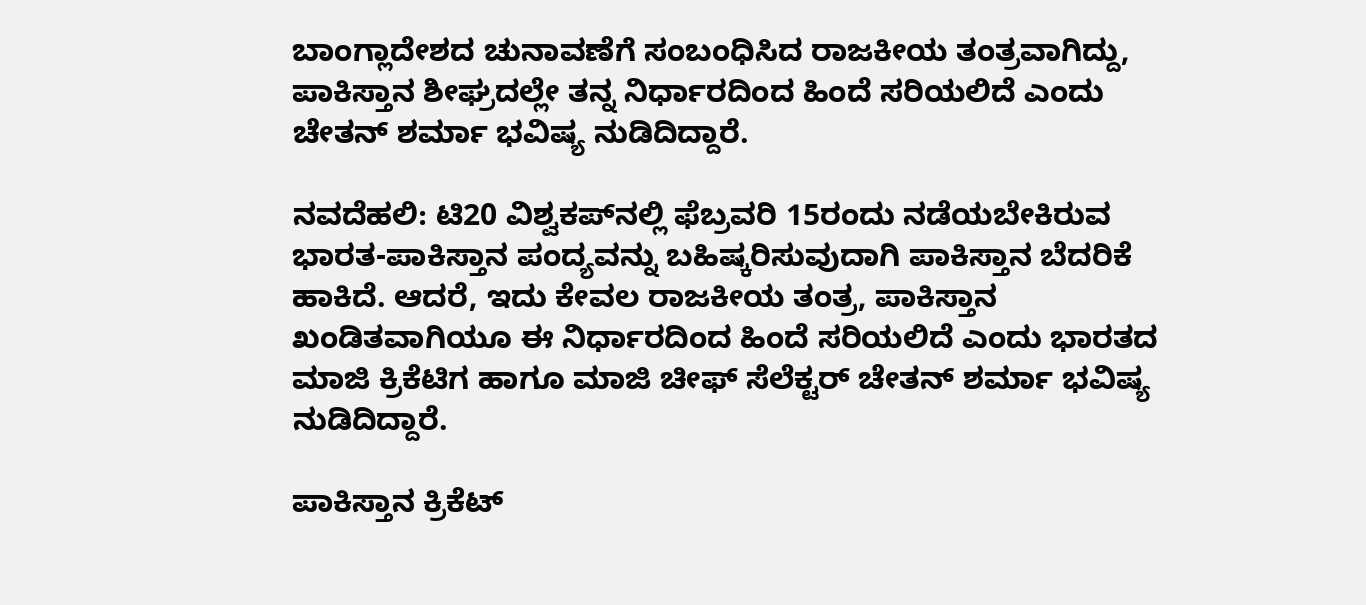ಬಾಂಗ್ಲಾದೇಶದ ಚುನಾವಣೆಗೆ ಸಂಬಂಧಿಸಿದ ರಾಜಕೀಯ ತಂತ್ರವಾಗಿದ್ದು, ಪಾಕಿಸ್ತಾನ ಶೀಘ್ರದಲ್ಲೇ ತನ್ನ ನಿರ್ಧಾರದಿಂದ ಹಿಂದೆ ಸರಿಯಲಿದೆ ಎಂದು ಚೇತನ್ ಶರ್ಮಾ ಭವಿಷ್ಯ ನುಡಿದಿದ್ದಾರೆ.

ನವದೆಹಲಿ: ಟಿ20 ವಿಶ್ವಕಪ್‌ನಲ್ಲಿ ಫೆಬ್ರವರಿ 15ರಂದು ನಡೆಯಬೇಕಿರುವ ಭಾರತ-ಪಾಕಿಸ್ತಾನ ಪಂದ್ಯವನ್ನು ಬಹಿಷ್ಕರಿಸುವುದಾಗಿ ಪಾಕಿಸ್ತಾನ ಬೆದರಿಕೆ ಹಾಕಿದೆ. ಆದರೆ, ಇದು ಕೇವಲ ರಾಜಕೀಯ ತಂತ್ರ, ಪಾಕಿಸ್ತಾನ ಖಂಡಿತವಾಗಿಯೂ ಈ ನಿರ್ಧಾರದಿಂದ ಹಿಂದೆ ಸರಿಯಲಿದೆ ಎಂದು ಭಾರತದ ಮಾಜಿ ಕ್ರಿಕೆಟಿಗ ಹಾಗೂ ಮಾಜಿ ಚೀಫ್ ಸೆಲೆಕ್ಟರ್ ಚೇತನ್ ಶರ್ಮಾ ಭವಿಷ್ಯ ನುಡಿದಿದ್ದಾರೆ.

ಪಾಕಿಸ್ತಾನ ಕ್ರಿಕೆಟ್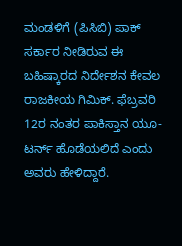ಮಂಡಳಿಗೆ (ಪಿಸಿಬಿ) ಪಾಕ್ ಸರ್ಕಾರ ನೀಡಿರುವ ಈ ಬಹಿಷ್ಕಾರದ ನಿರ್ದೇಶನ ಕೇವಲ ರಾಜಕೀಯ ಗಿಮಿಕ್. ಫೆಬ್ರವರಿ 12ರ ನಂತರ ಪಾಕಿಸ್ತಾನ ಯೂ-ಟರ್ನ್ ಹೊಡೆಯಲಿದೆ ಎಂದು ಅವರು ಹೇಳಿದ್ದಾರೆ.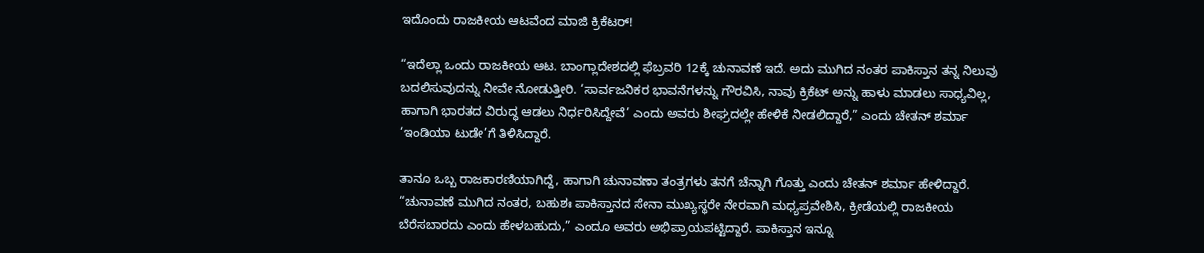ಇದೊಂದು ರಾಜಕೀಯ ಆಟವೆಂದ ಮಾಜಿ ಕ್ರಿಕೆಟರ್!

“ಇದೆಲ್ಲಾ ಒಂದು ರಾಜಕೀಯ ಆಟ. ಬಾಂಗ್ಲಾದೇಶದಲ್ಲಿ ಫೆಬ್ರವರಿ 12ಕ್ಕೆ ಚುನಾವಣೆ ಇದೆ. ಅದು ಮುಗಿದ ನಂತರ ಪಾಕಿಸ್ತಾನ ತನ್ನ ನಿಲುವು ಬದಲಿಸುವುದನ್ನು ನೀವೇ ನೋಡುತ್ತೀರಿ. ‘ಸಾರ್ವಜನಿಕರ ಭಾವನೆಗಳನ್ನು ಗೌರವಿಸಿ, ನಾವು ಕ್ರಿಕೆಟ್‌ ಅನ್ನು ಹಾಳು ಮಾಡಲು ಸಾಧ್ಯವಿಲ್ಲ, ಹಾಗಾಗಿ ಭಾರತದ ವಿರುದ್ಧ ಆಡಲು ನಿರ್ಧರಿಸಿದ್ದೇವೆ’ ಎಂದು ಅವರು ಶೀಘ್ರದಲ್ಲೇ ಹೇಳಿಕೆ ನೀಡಲಿದ್ದಾರೆ,” ಎಂದು ಚೇತನ್ ಶರ್ಮಾ ‘ಇಂಡಿಯಾ ಟುಡೇ’ಗೆ ತಿಳಿಸಿದ್ದಾರೆ.

ತಾನೂ ಒಬ್ಬ ರಾಜಕಾರಣಿಯಾಗಿದ್ದೆ, ಹಾಗಾಗಿ ಚುನಾವಣಾ ತಂತ್ರಗಳು ತನಗೆ ಚೆನ್ನಾಗಿ ಗೊತ್ತು ಎಂದು ಚೇತನ್ ಶರ್ಮಾ ಹೇಳಿದ್ದಾರೆ. “ಚುನಾವಣೆ ಮುಗಿದ ನಂತರ, ಬಹುಶಃ ಪಾಕಿಸ್ತಾನದ ಸೇನಾ ಮುಖ್ಯಸ್ಥರೇ ನೇರವಾಗಿ ಮಧ್ಯಪ್ರವೇಶಿಸಿ, ಕ್ರೀಡೆಯಲ್ಲಿ ರಾಜಕೀಯ ಬೆರೆಸಬಾರದು ಎಂದು ಹೇಳಬಹುದು,” ಎಂದೂ ಅವರು ಅಭಿಪ್ರಾಯಪಟ್ಟಿದ್ದಾರೆ. ಪಾಕಿಸ್ತಾನ ಇನ್ನೂ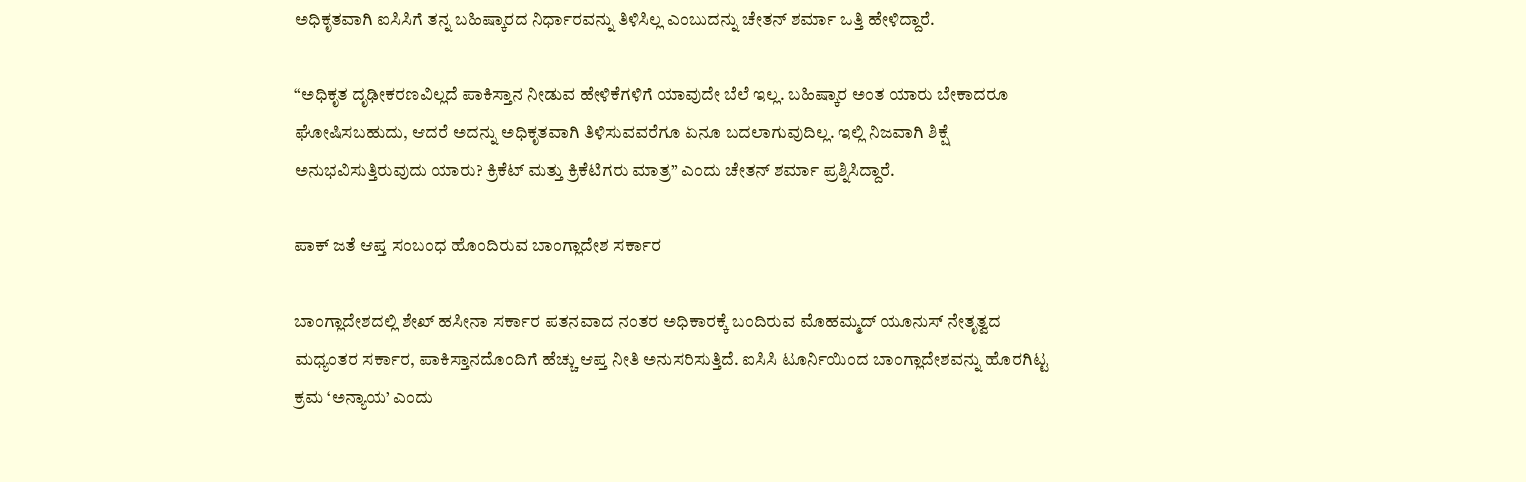ಅಧಿಕೃತವಾಗಿ ಐಸಿಸಿಗೆ ತನ್ನ ಬಹಿಷ್ಕಾರದ ನಿರ್ಧಾರವನ್ನು ತಿಳಿಸಿಲ್ಲ ಎಂಬುದನ್ನು ಚೇತನ್ ಶರ್ಮಾ ಒತ್ತಿ ಹೇಳಿದ್ದಾರೆ.

“ಅಧಿಕೃತ ದೃಢೀಕರಣವಿಲ್ಲದೆ ಪಾಕಿಸ್ತಾನ ನೀಡುವ ಹೇಳಿಕೆಗಳಿಗೆ ಯಾವುದೇ ಬೆಲೆ ಇಲ್ಲ. ಬಹಿಷ್ಕಾರ ಅಂತ ಯಾರು ಬೇಕಾದರೂ ಘೋಷಿಸಬಹುದು, ಆದರೆ ಅದನ್ನು ಅಧಿಕೃತವಾಗಿ ತಿಳಿಸುವವರೆಗೂ ಏನೂ ಬದಲಾಗುವುದಿಲ್ಲ. ಇಲ್ಲಿ ನಿಜವಾಗಿ ಶಿಕ್ಷೆ ಅನುಭವಿಸುತ್ತಿರುವುದು ಯಾರು? ಕ್ರಿಕೆಟ್ ಮತ್ತು ಕ್ರಿಕೆಟಿಗರು ಮಾತ್ರ” ಎಂದು ಚೇತನ್ ಶರ್ಮಾ ಪ್ರಶ್ನಿಸಿದ್ದಾರೆ.

ಪಾಕ್ ಜತೆ ಆಪ್ತ ಸಂಬಂಧ ಹೊಂದಿರುವ ಬಾಂಗ್ಲಾದೇಶ ಸರ್ಕಾರ

ಬಾಂಗ್ಲಾದೇಶದಲ್ಲಿ ಶೇಖ್ ಹಸೀನಾ ಸರ್ಕಾರ ಪತನವಾದ ನಂತರ ಅಧಿಕಾರಕ್ಕೆ ಬಂದಿರುವ ಮೊಹಮ್ಮದ್ ಯೂನುಸ್ ನೇತೃತ್ವದ ಮಧ್ಯಂತರ ಸರ್ಕಾರ, ಪಾಕಿಸ್ತಾನದೊಂದಿಗೆ ಹೆಚ್ಚು ಆಪ್ತ ನೀತಿ ಅನುಸರಿಸುತ್ತಿದೆ. ಐಸಿಸಿ ಟೂರ್ನಿಯಿಂದ ಬಾಂಗ್ಲಾದೇಶವನ್ನು ಹೊರಗಿಟ್ಟ ಕ್ರಮ ‘ಅನ್ಯಾಯ’ ಎಂದು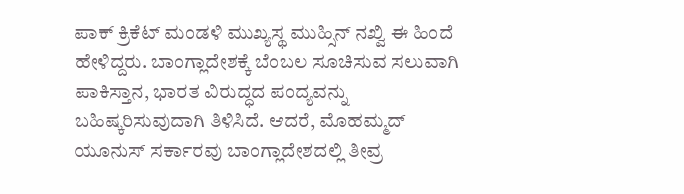ಪಾಕ್ ಕ್ರಿಕೆಟ್ ಮಂಡಳಿ ಮುಖ್ಯಸ್ಥ ಮುಹ್ಸಿನ್ ನಖ್ವಿ ಈ ಹಿಂದೆ ಹೇಳಿದ್ದರು. ಬಾಂಗ್ಲಾದೇಶಕ್ಕೆ ಬೆಂಬಲ ಸೂಚಿಸುವ ಸಲುವಾಗಿ ಪಾಕಿಸ್ತಾನ, ಭಾರತ ವಿರುದ್ಧದ ಪಂದ್ಯವನ್ನು ಬಹಿಷ್ಕರಿಸುವುದಾಗಿ ತಿಳಿಸಿದೆ. ಆದರೆ, ಮೊಹಮ್ಮದ್ ಯೂನುಸ್ ಸರ್ಕಾರವು ಬಾಂಗ್ಲಾದೇಶದಲ್ಲಿ ತೀವ್ರ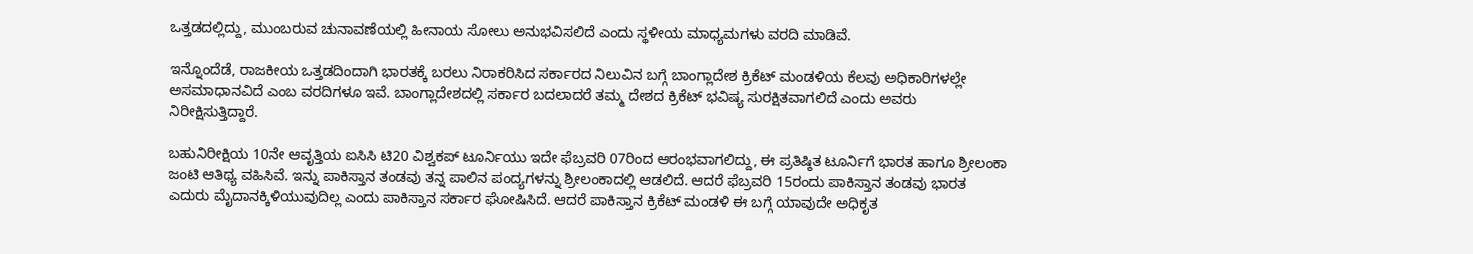ಒತ್ತಡದಲ್ಲಿದ್ದು, ಮುಂಬರುವ ಚುನಾವಣೆಯಲ್ಲಿ ಹೀನಾಯ ಸೋಲು ಅನುಭವಿಸಲಿದೆ ಎಂದು ಸ್ಥಳೀಯ ಮಾಧ್ಯಮಗಳು ವರದಿ ಮಾಡಿವೆ.

ಇನ್ನೊಂದೆಡೆ, ರಾಜಕೀಯ ಒತ್ತಡದಿಂದಾಗಿ ಭಾರತಕ್ಕೆ ಬರಲು ನಿರಾಕರಿಸಿದ ಸರ್ಕಾರದ ನಿಲುವಿನ ಬಗ್ಗೆ ಬಾಂಗ್ಲಾದೇಶ ಕ್ರಿಕೆಟ್ ಮಂಡಳಿಯ ಕೆಲವು ಅಧಿಕಾರಿಗಳಲ್ಲೇ ಅಸಮಾಧಾನವಿದೆ ಎಂಬ ವರದಿಗಳೂ ಇವೆ. ಬಾಂಗ್ಲಾದೇಶದಲ್ಲಿ ಸರ್ಕಾರ ಬದಲಾದರೆ ತಮ್ಮ ದೇಶದ ಕ್ರಿಕೆಟ್ ಭವಿಷ್ಯ ಸುರಕ್ಷಿತವಾಗಲಿದೆ ಎಂದು ಅವರು ನಿರೀಕ್ಷಿಸುತ್ತಿದ್ದಾರೆ.

ಬಹುನಿರೀಕ್ಷಿಯ 10ನೇ ಆವೃತ್ತಿಯ ಐಸಿಸಿ ಟಿ20 ವಿಶ್ವಕಪ್ ಟೂರ್ನಿಯು ಇದೇ ಫೆಬ್ರವರಿ 07ರಿಂದ ಆರಂಭವಾಗಲಿದ್ದು, ಈ ಪ್ರತಿಷ್ಠಿತ ಟೂರ್ನಿಗೆ ಭಾರತ ಹಾಗೂ ಶ್ರೀಲಂಕಾ ಜಂಟಿ ಆತಿಥ್ಯ ವಹಿಸಿವೆ. ಇನ್ನು ಪಾಕಿಸ್ತಾನ ತಂಡವು ತನ್ನ ಪಾಲಿನ ಪಂದ್ಯಗಳನ್ನು ಶ್ರೀಲಂಕಾದಲ್ಲಿ ಆಡಲಿದೆ. ಆದರೆ ಫೆಬ್ರವರಿ 15ರಂದು ಪಾಕಿಸ್ತಾನ ತಂಡವು ಭಾರತ ಎದುರು ಮೈದಾನಕ್ಕಿಳಿಯುವುದಿಲ್ಲ ಎಂದು ಪಾಕಿಸ್ತಾನ ಸರ್ಕಾರ ಘೋಷಿಸಿದೆ. ಆದರೆ ಪಾಕಿಸ್ತಾನ ಕ್ರಿಕೆಟ್ ಮಂಡಳಿ ಈ ಬಗ್ಗೆ ಯಾವುದೇ ಅಧಿಕೃತ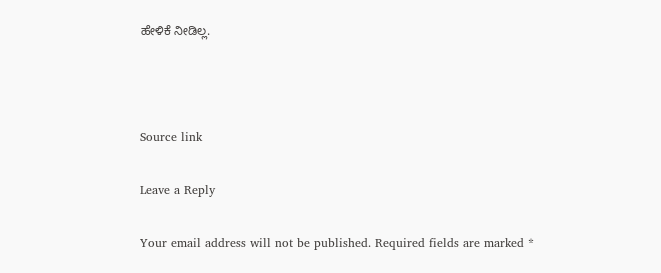ಹೇಳಿಕೆ ನೀಡಿಲ್ಲ.



Source link

Leave a Reply

Your email address will not be published. Required fields are marked *